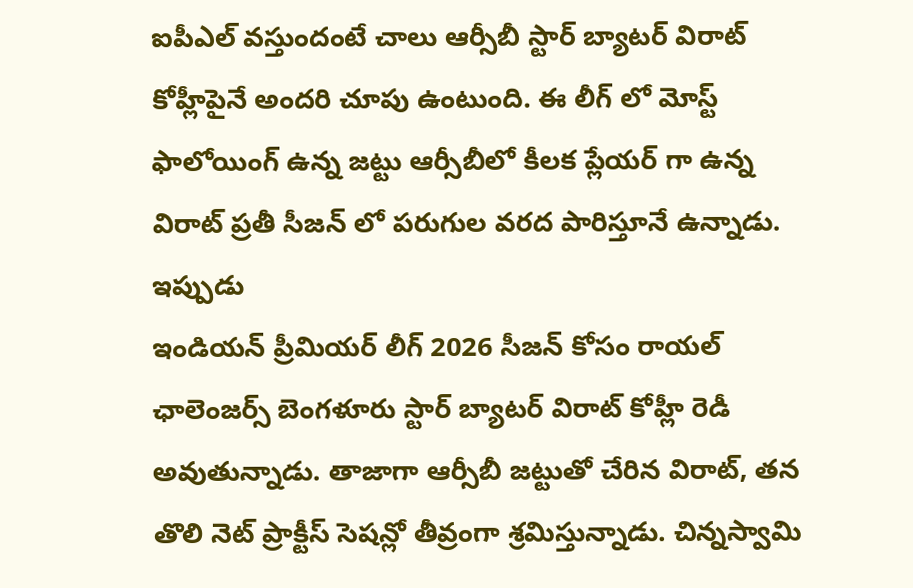ఐపీఎల్ వస్తుందంటే చాలు ఆర్సీబీ స్టార్ బ్యాటర్ విరాట్ కోహ్లీపైనే అందరి చూపు ఉంటుంది. ఈ లీగ్ లో మోస్ట్ ఫాలోయింగ్ ఉన్న జట్టు ఆర్సీబీలో కీలక ప్లేయర్ గా ఉన్న విరాట్ ప్రతీ సీజన్ లో పరుగుల వరద పారిస్తూనే ఉన్నాడు. ఇప్పుడు
ఇండియన్ ప్రీమియర్ లీగ్ 2026 సీజన్ కోసం రాయల్ ఛాలెంజర్స్ బెంగళూరు స్టార్ బ్యాటర్ విరాట్ కోహ్లీ రెడీ అవుతున్నాడు. తాజాగా ఆర్సీబీ జట్టుతో చేరిన విరాట్, తన తొలి నెట్ ప్రాక్టీస్ సెషన్లో తీవ్రంగా శ్రమిస్తున్నాడు. చిన్నస్వామి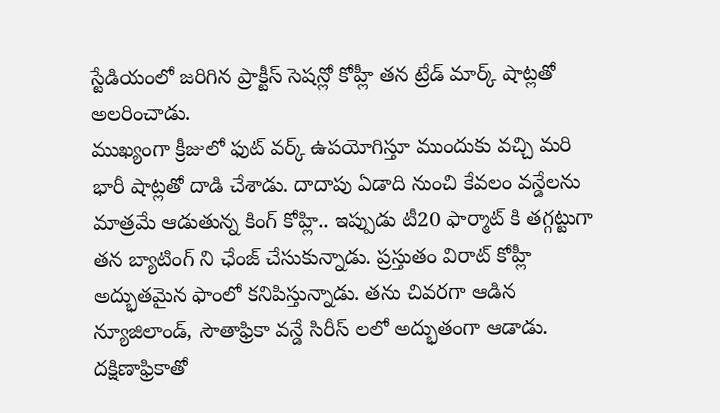స్టేడియంలో జరిగిన ప్రాక్టీస్ సెషన్లో కోహ్లీ తన ట్రేడ్ మార్క్ షాట్లతో అలరించాడు.
ముఖ్యంగా క్రీజులో ఫుట్ వర్క్ ఉపయోగిస్తూ ముందుకు వచ్చి మరి భారీ షాట్లతో దాడి చేశాడు. దాదాపు ఏడాది నుంచి కేవలం వన్డేలను మాత్రమే ఆడుతున్న కింగ్ కోహ్లి.. ఇప్పుడు టీ20 ఫార్మాట్ కి తగ్గట్టుగా తన బ్యాటింగ్ ని ఛేంజ్ చేసుకున్నాడు. ప్రస్తుతం విరాట్ కోహ్లీ అద్భుతమైన ఫాంలో కనిపిస్తున్నాడు. తను చివరగా ఆడిన న్యూజిలాండ్, సౌతాఫ్రికా వన్డే సిరీస్ లలో అద్భుతంగా ఆడాడు. దక్షిణాఫ్రికాతో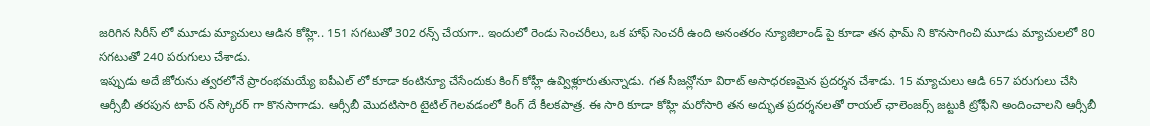జరిగిన సిరీస్ లో మూడు మ్యాచులు ఆడిన కోహ్లి.. 151 సగటుతో 302 రన్స్ చేయగా.. ఇందులో రెండు సెంచరీలు, ఒక హాఫ్ సెంచరీ ఉంది అనంతరం న్యూజిలాండ్ పై కూడా తన ఫామ్ ని కొనసాగించి మూడు మ్యాచులలో 80 సగటుతో 240 పరుగులు చేశాడు.
ఇప్పుడు అదే జోరును త్వరలోనే ప్రారంభమయ్యే ఐపీఎల్ లో కూడా కంటిన్యూ చేసేందుకు కింగ్ కోహ్లీ ఉవ్విళ్లూరుతున్నాడు. గత సీజన్లోనూ విరాట్ అసాధరణమైన ప్రదర్శన చేశాడు. 15 మ్యాచులు ఆడి 657 పరుగులు చేసి ఆర్సీబీ తరపున టాప్ రన్ స్కోరర్ గా కొనసాగాడు. ఆర్సీబీ మొదటిసారి టైటిల్ గెలవడంలో కింగ్ దే కీలకపాత్ర. ఈ సారి కూడా కోహ్లి మరోసారి తన అద్భుత ప్రదర్శనలతో రాయల్ ఛాలెంజర్స్ జట్టుకి ట్రోఫీని అందించాలని ఆర్సీబీ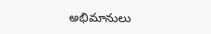అభిమానులు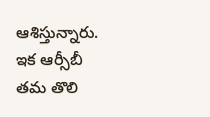ఆశిస్తున్నారు. ఇక ఆర్సీబీ తమ తొలి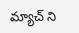మ్యాచ్ ని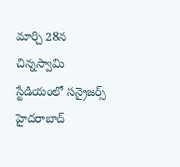మార్చి 28న చిన్నస్వామి స్టేడియంలో సన్రైజర్స్ హైదరాబాద్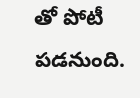తో పోటీ పడనుంది.